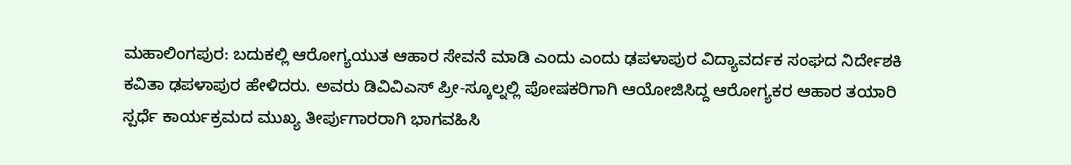ಮಹಾಲಿಂಗಪುರ: ಬದುಕಲ್ಲಿ ಆರೋಗ್ಯಯುತ ಆಹಾರ ಸೇವನೆ ಮಾಡಿ ಎಂದು ಎಂದು ಢಪಳಾಪುರ ವಿದ್ಯಾವರ್ದಕ ಸಂಘದ ನಿರ್ದೇಶಕಿ ಕವಿತಾ ಢಪಳಾಪುರ ಹೇಳಿದರು. ಅವರು ಡಿವಿವಿಎಸ್ ಪ್ರೀ-ಸ್ಕೂಲ್ನಲ್ಲಿ ಪೋಷಕರಿಗಾಗಿ ಆಯೋಜಿಸಿದ್ದ ಆರೋಗ್ಯಕರ ಆಹಾರ ತಯಾರಿ ಸ್ಪರ್ಧೆ ಕಾರ್ಯಕ್ರಮದ ಮುಖ್ಯ ತೀರ್ಪುಗಾರರಾಗಿ ಭಾಗವಹಿಸಿ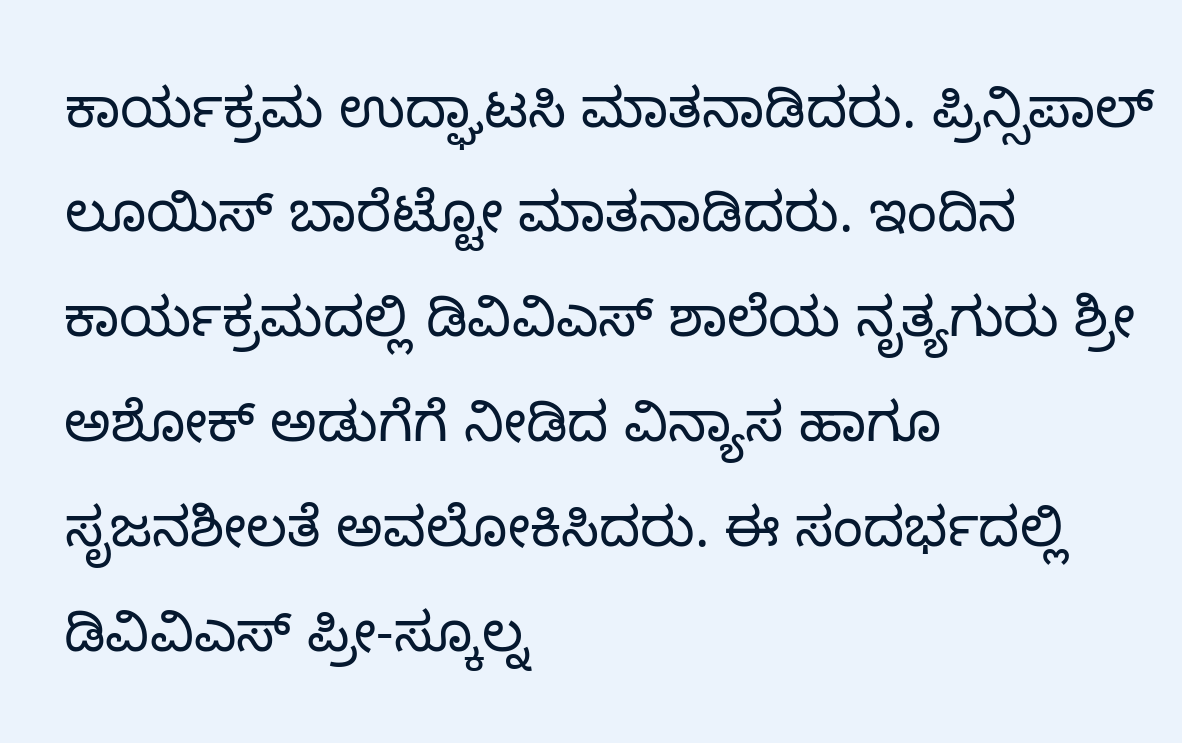ಕಾರ್ಯಕ್ರಮ ಉದ್ಘಾಟಸಿ ಮಾತನಾಡಿದರು. ಪ್ರಿನ್ಸಿಪಾಲ್ ಲೂಯಿಸ್ ಬಾರೆಟ್ಟೋ ಮಾತನಾಡಿದರು. ಇಂದಿನ ಕಾರ್ಯಕ್ರಮದಲ್ಲಿ ಡಿವಿವಿಎಸ್ ಶಾಲೆಯ ನೃತ್ಯಗುರು ಶ್ರೀ ಅಶೋಕ್ ಅಡುಗೆಗೆ ನೀಡಿದ ವಿನ್ಯಾಸ ಹಾಗೂ ಸೃಜನಶೀಲತೆ ಅವಲೋಕಿಸಿದರು. ಈ ಸಂದರ್ಭದಲ್ಲಿ ಡಿವಿವಿಎಸ್ ಪ್ರೀ-ಸ್ಕೂಲ್ನ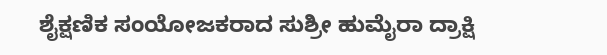ಶೈಕ್ಷಣಿಕ ಸಂಯೋಜಕರಾದ ಸುಶ್ರೀ ಹುಮೈರಾ ದ್ರಾಕ್ಷಿ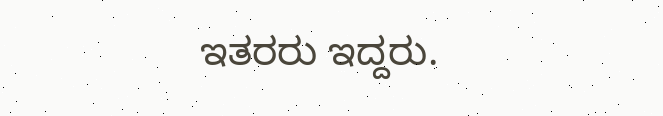ಇತರರು ಇದ್ದರು.